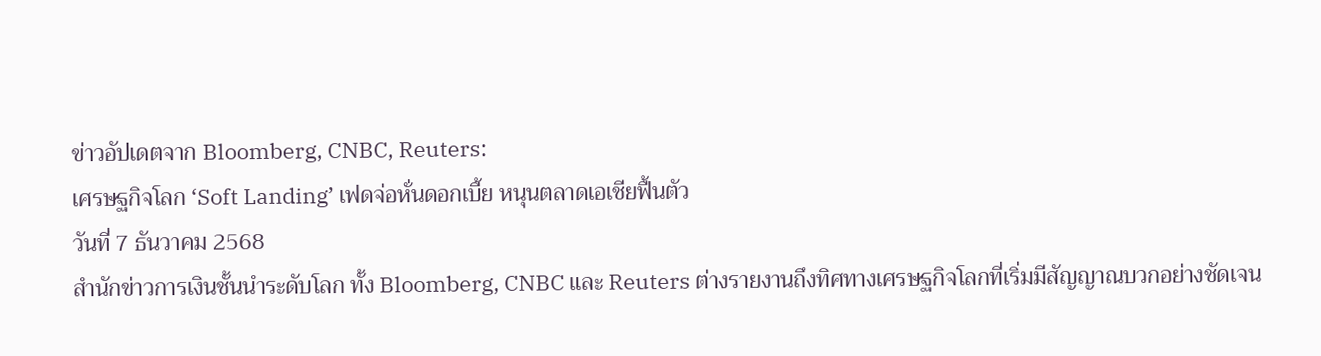ข่าวอัปเดตจาก Bloomberg, CNBC, Reuters:
เศรษฐกิจโลก ‘Soft Landing’ เฟดจ่อหั่นดอกเบี้ย หนุนตลาดเอเชียฟื้นตัว
วันที่ 7 ธันวาคม 2568
สำนักข่าวการเงินชั้นนำระดับโลก ทั้ง Bloomberg, CNBC และ Reuters ต่างรายงานถึงทิศทางเศรษฐกิจโลกที่เริ่มมีสัญญาณบวกอย่างชัดเจน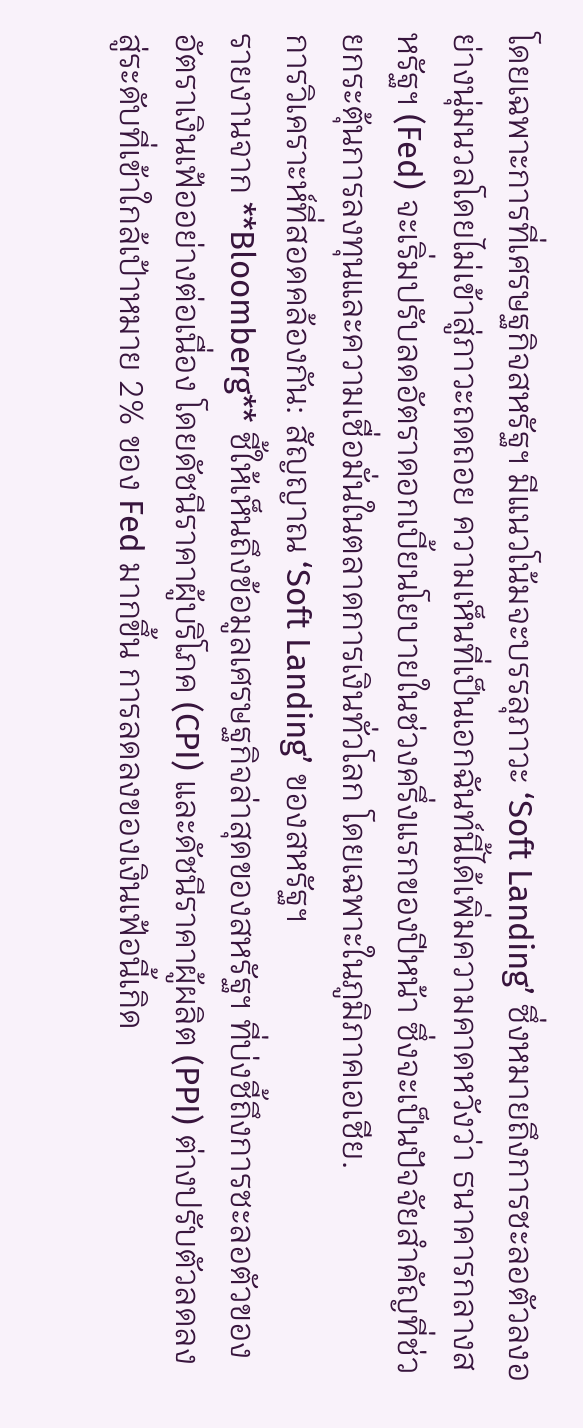โดยเฉพาะการที่เศรษฐกิจสหรัฐฯ มีแนวโน้มจะบรรลุภาวะ ‘Soft Landing’ ซึ่งหมายถึงการชะลอตัวลงอย่างนุ่มนวลโดยไม่เข้าสู่ภาวะถดถอย ความเห็นที่เป็นเอกฉันท์นี้ได้เพิ่มความคาดหวังว่า ธนาคารกลางสหรัฐฯ (Fed) จะเริ่มปรับลดอัตราดอกเบี้ยนโยบายในช่วงครึ่งแรกของปีหน้า ซึ่งจะเป็นปัจจัยสำคัญที่ช่วยกระตุ้นการลงทุนและความเชื่อมั่นในตลาดการเงินทั่วโลก โดยเฉพาะในภูมิภาคเอเชีย.
การวิเคราะห์ที่สอดคล้องกัน: สัญญาณ ‘Soft Landing’ ของสหรัฐฯ
รายงานจาก **Bloomberg** ชี้ให้เห็นถึงข้อมูลเศรษฐกิจล่าสุดของสหรัฐฯ ที่บ่งชี้ถึงการชะลอตัวของอัตราเงินเฟ้ออย่างต่อเนื่อง โดยดัชนีราคาผู้บริโภค (CPI) และดัชนีราคาผู้ผลิต (PPI) ต่างปรับตัวลดลงสู่ระดับที่เข้าใกล้เป้าหมาย 2% ของ Fed มากขึ้น การลดลงของเงินเฟ้อนี้เกิด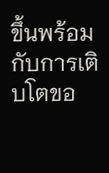ขึ้นพร้อมกับการเติบโตขอ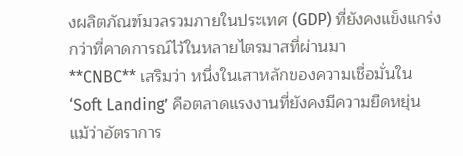งผลิตภัณฑ์มวลรวมภายในประเทศ (GDP) ที่ยังคงแข็งแกร่งกว่าที่คาดการณ์ไว้ในหลายไตรมาสที่ผ่านมา
**CNBC** เสริมว่า หนึ่งในเสาหลักของความเชื่อมั่นใน ‘Soft Landing’ คือตลาดแรงงานที่ยังคงมีความยืดหยุ่น แม้ว่าอัตราการ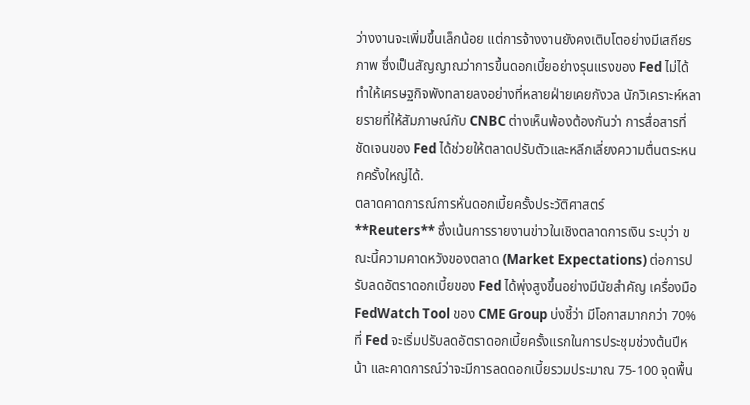ว่างงานจะเพิ่มขึ้นเล็กน้อย แต่การจ้างงานยังคงเติบโตอย่างมีเสถียรภาพ ซึ่งเป็นสัญญาณว่าการขึ้นดอกเบี้ยอย่างรุนแรงของ Fed ไม่ได้ทำให้เศรษฐกิจพังทลายลงอย่างที่หลายฝ่ายเคยกังวล นักวิเคราะห์หลายรายที่ให้สัมภาษณ์กับ CNBC ต่างเห็นพ้องต้องกันว่า การสื่อสารที่ชัดเจนของ Fed ได้ช่วยให้ตลาดปรับตัวและหลีกเลี่ยงความตื่นตระหนกครั้งใหญ่ได้.
ตลาดคาดการณ์การหั่นดอกเบี้ยครั้งประวัติศาสตร์
**Reuters** ซึ่งเน้นการรายงานข่าวในเชิงตลาดการเงิน ระบุว่า ขณะนี้ความคาดหวังของตลาด (Market Expectations) ต่อการปรับลดอัตราดอกเบี้ยของ Fed ได้พุ่งสูงขึ้นอย่างมีนัยสำคัญ เครื่องมือ FedWatch Tool ของ CME Group บ่งชี้ว่า มีโอกาสมากกว่า 70% ที่ Fed จะเริ่มปรับลดอัตราดอกเบี้ยครั้งแรกในการประชุมช่วงต้นปีหน้า และคาดการณ์ว่าจะมีการลดดอกเบี้ยรวมประมาณ 75-100 จุดพื้น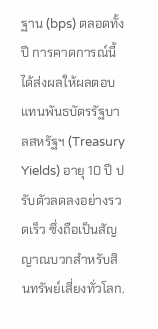ฐาน (bps) ตลอดทั้งปี การคาดการณ์นี้ได้ส่งผลให้ผลตอบแทนพันธบัตรรัฐบาลสหรัฐฯ (Treasury Yields) อายุ 10 ปี ปรับตัวลดลงอย่างรวดเร็ว ซึ่งถือเป็นสัญญาณบวกสำหรับสินทรัพย์เสี่ยงทั่วโลก.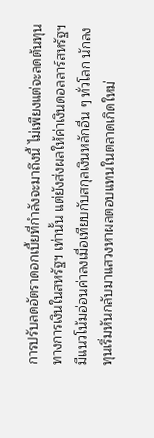การปรับลดอัตราดอกเบี้ยที่กำลังจะมาถึงนี้ ไม่เพียงแต่จะลดต้นทุนทางการเงินในสหรัฐฯ เท่านั้น แต่ยังส่งผลให้ค่าเงินดอลลาร์สหรัฐฯ มีแนวโน้มอ่อนค่าลงเมื่อเทียบกับสกุลเงินหลักอื่น ๆ ทั่วโลก นักลงทุนเริ่มหันกลับมาแสวงหาผลตอบแทนในตลาดเกิดใหม่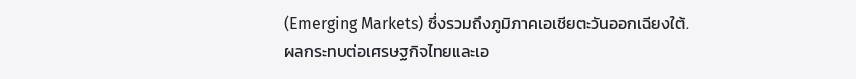(Emerging Markets) ซึ่งรวมถึงภูมิภาคเอเชียตะวันออกเฉียงใต้.
ผลกระทบต่อเศรษฐกิจไทยและเอ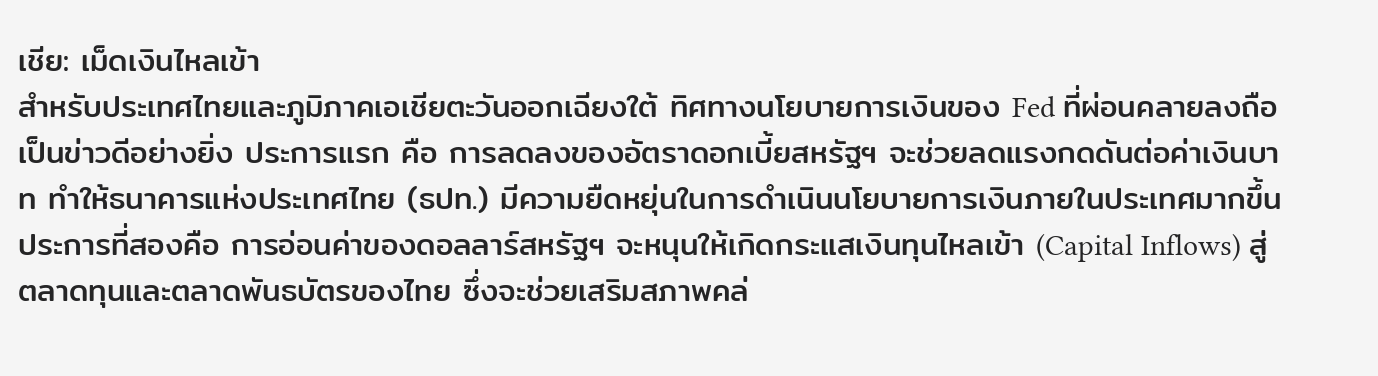เชีย: เม็ดเงินไหลเข้า
สำหรับประเทศไทยและภูมิภาคเอเชียตะวันออกเฉียงใต้ ทิศทางนโยบายการเงินของ Fed ที่ผ่อนคลายลงถือเป็นข่าวดีอย่างยิ่ง ประการแรก คือ การลดลงของอัตราดอกเบี้ยสหรัฐฯ จะช่วยลดแรงกดดันต่อค่าเงินบาท ทำให้ธนาคารแห่งประเทศไทย (ธปท.) มีความยืดหยุ่นในการดำเนินนโยบายการเงินภายในประเทศมากขึ้น ประการที่สองคือ การอ่อนค่าของดอลลาร์สหรัฐฯ จะหนุนให้เกิดกระแสเงินทุนไหลเข้า (Capital Inflows) สู่ตลาดทุนและตลาดพันธบัตรของไทย ซึ่งจะช่วยเสริมสภาพคล่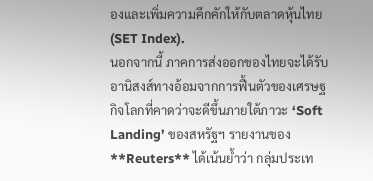องและเพิ่มความคึกคักให้กับตลาดหุ้นไทย (SET Index).
นอกจากนี้ ภาคการส่งออกของไทยจะได้รับอานิสงส์ทางอ้อมจากการฟื้นตัวของเศรษฐกิจโลกที่คาดว่าจะดีขึ้นภายใต้ภาวะ ‘Soft Landing’ ของสหรัฐฯ รายงานของ **Reuters** ได้เน้นย้ำว่า กลุ่มประเท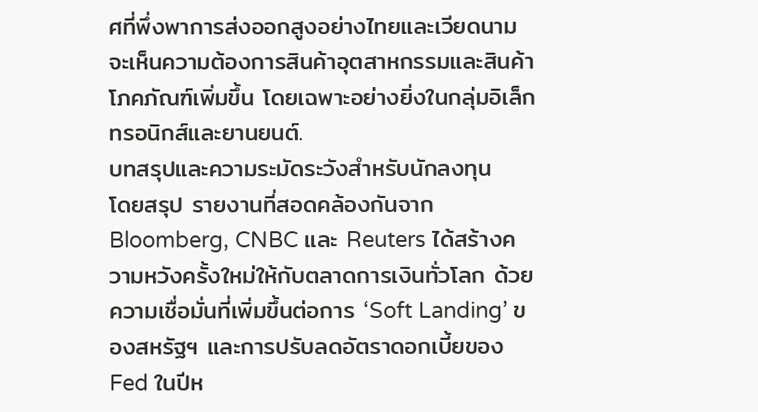ศที่พึ่งพาการส่งออกสูงอย่างไทยและเวียดนาม จะเห็นความต้องการสินค้าอุตสาหกรรมและสินค้าโภคภัณฑ์เพิ่มขึ้น โดยเฉพาะอย่างยิ่งในกลุ่มอิเล็กทรอนิกส์และยานยนต์.
บทสรุปและความระมัดระวังสำหรับนักลงทุน
โดยสรุป รายงานที่สอดคล้องกันจาก Bloomberg, CNBC และ Reuters ได้สร้างความหวังครั้งใหม่ให้กับตลาดการเงินทั่วโลก ด้วยความเชื่อมั่นที่เพิ่มขึ้นต่อการ ‘Soft Landing’ ของสหรัฐฯ และการปรับลดอัตราดอกเบี้ยของ Fed ในปีห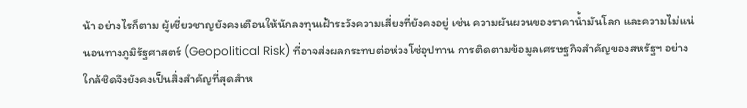น้า อย่างไรก็ตาม ผู้เชี่ยวชาญยังคงเตือนให้นักลงทุนเฝ้าระวังความเสี่ยงที่ยังคงอยู่ เช่น ความผันผวนของราคาน้ำมันโลก และความไม่แน่นอนทางภูมิรัฐศาสตร์ (Geopolitical Risk) ที่อาจส่งผลกระทบต่อห่วงโซ่อุปทาน การติดตามข้อมูลเศรษฐกิจสำคัญของสหรัฐฯ อย่างใกล้ชิดจึงยังคงเป็นสิ่งสำคัญที่สุดสำห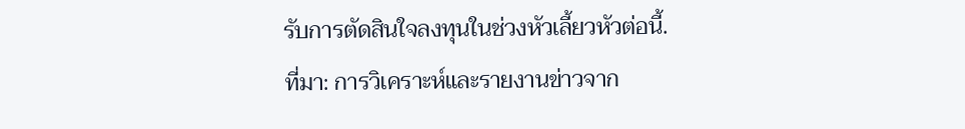รับการตัดสินใจลงทุนในช่วงหัวเลี้ยวหัวต่อนี้.
ที่มา: การวิเคราะห์และรายงานข่าวจาก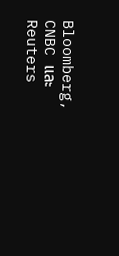Bloomberg, CNBC และ Reuters